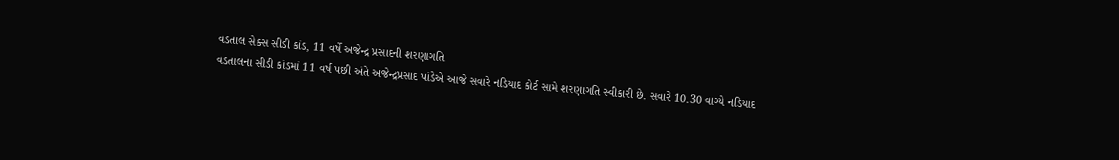વડતાલ સેક્સ સીડી કાંડ, 11 વર્ષે અજેન્દ્ર પ્રસાદની શરણાગતિ
વડતાલના સીડી કાંડમાં 11 વર્ષ પછી અંતે અજેન્દ્રપ્રસાદ પાંડેએ આજે સવારે નડિયાદ કોર્ટ સામે શરણાગતિ સ્વીકારી છે. સવારે 10.30 વાગ્યે નડિયાદ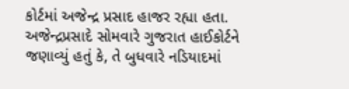કોર્ટમાં અજેન્દ્ર પ્રસાદ હાજર રહ્યા હતા. અજેન્દ્રપ્રસાદે સોમવારે ગુજરાત હાઈકોર્ટને જણાવ્યું હતું કે, તે બુધવારે નડિયાદમાં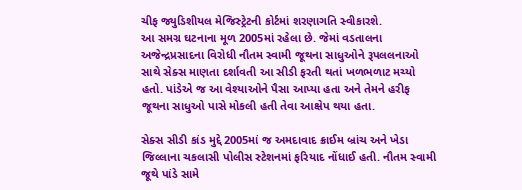ચીફ જ્યુડિશીયલ મેજિસ્ટ્રેટની કોર્ટમાં શરણાગતિ સ્વીકારશે.
આ સમગ્ર ઘટનાના મૂળ 2005માં રહેલા છે. જેમાં વડતાલના અજેન્દ્રપ્રસાદના વિરોધી નૌતમ સ્વામી જૂથના સાધુઓને રૂપલલનાઓ સાથે સેક્સ માણતા દર્શાવતી આ સીડી ફરતી થતાં ખળભળાટ મચ્યો હતો. પાંડેએ જ આ વેશ્યાઓને પૈસા આપ્યા હતા અને તેમને હરીફ જૂથના સાધુઓ પાસે મોકલી હતી તેવા આક્ષેપ થયા હતા.

સેક્સ સીડી કાંડ મુદ્દે 2005માં જ અમદાવાદ ક્રાઈમ બ્રાંચ અને ખેડા જિલ્લાના ચકલાસી પોલીસ સ્ટેશનમાં ફરિયાદ નોંધાઈ હતી. નૌતમ સ્વામી જૂથે પાંડે સામે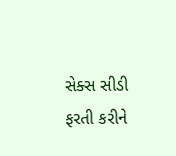સેક્સ સીડી ફરતી કરીને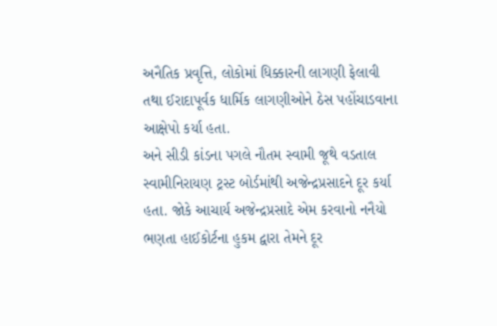અનૈતિક પ્રવૃત્તિ, લોકોમાં ધિક્કારની લાગણી ફેલાવી તથા ઈરાદાપૂર્વક ધાર્મિક લાગણીઓને ઠેસ પહોંચાડવાના આક્ષેપો કર્યા હતા.
અને સીડી કાંડના પગલે નૌતમ સ્વામી જૂથે વડતાલ સ્વામીનિરાયણ ટ્રસ્ટ બોર્ડમાંથી અજેન્દ્રપ્રસાદને દૂર કર્યા હતા. જોકે આચાર્ય અજેન્દ્રપ્રસાદે એમ કરવાનો નનૈયો ભણતા હાઈકોર્ટના હુકમ દ્વારા તેમને દૂર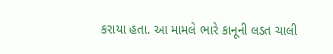કરાયા હતા. આ મામલે ભારે કાનૂની લડત ચાલી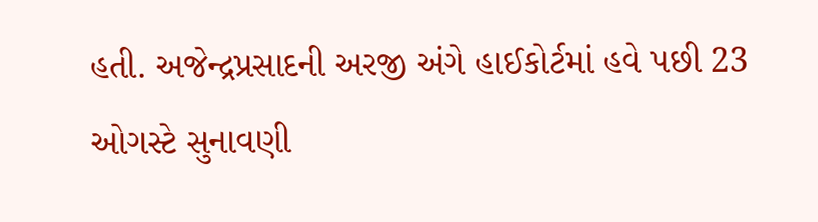હતી. અજેન્દ્રપ્રસાદની અરજી અંગે હાઈકોર્ટમાં હવે પછી 23 ઓગસ્ટે સુનાવણી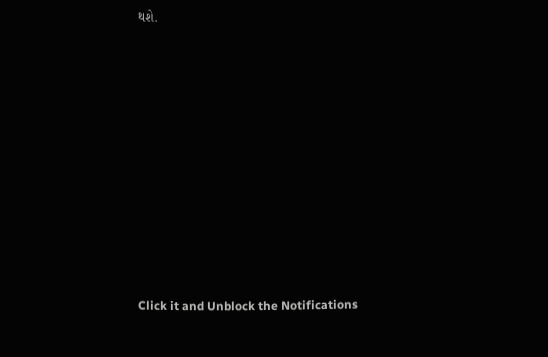થશે.












Click it and Unblock the Notifications